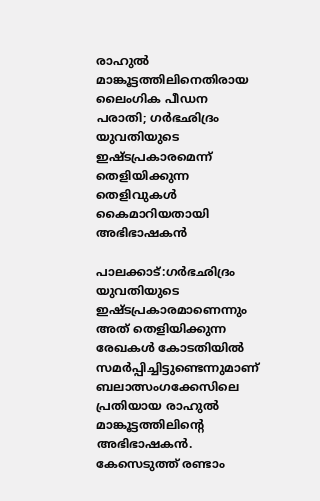രാഹുൽ മാങ്കൂട്ടത്തിലിനെതിരായ ലൈംഗിക പീഡന പരാതി; ഗർഭഛിദ്രം യുവതിയുടെ ഇഷ്ടപ്രകാരമെന്ന് തെളിയിക്കുന്ന തെളിവുകൾ കൈമാറിയതായി അഭിഭാഷകൻ

പാലക്കാട്‌:ഗർഭഛിദ്രം യുവതിയുടെ ഇഷ്ടപ്രകാരമാണെന്നും അത് തെളിയിക്കുന്ന രേഖകൾ കോടതിയിൽ സമർപ്പിച്ചിട്ടുണ്ടെന്നുമാണ് ബലാത്സംഗക്കേസിലെ പ്രതിയായ രാഹുൽ മാങ്കൂട്ടത്തിലിന്റെ അഭിഭാഷകൻ. കേസെടുത്ത് രണ്ടാം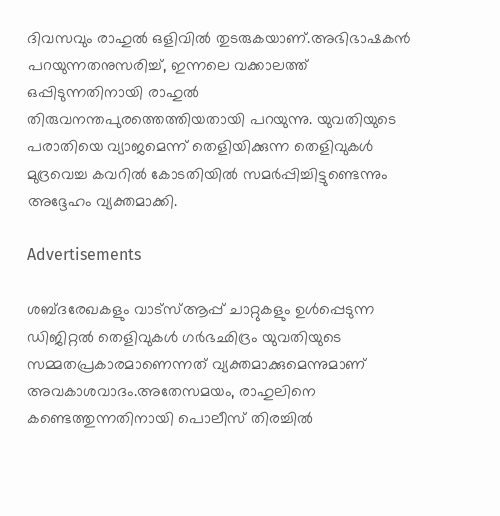ദിവസവും രാഹുൽ ഒളിവിൽ തുടരുകയാണ്.അഭിഭാഷകൻ പറയുന്നതനുസരിച്ച്, ഇന്നലെ വക്കാലത്ത് ഒപ്പിടുന്നതിനായി രാഹുൽ തിരുവനന്തപുരത്തെത്തിയതായി പറയുന്നു. യുവതിയുടെ പരാതിയെ വ്യാജമെന്ന് തെളിയിക്കുന്ന തെളിവുകൾ മുദ്രവെച്ച കവറിൽ കോടതിയിൽ സമർപ്പിച്ചിട്ടുണ്ടെന്നും അദ്ദേഹം വ്യക്തമാക്കി.

Advertisements

ശബ്ദരേഖകളും വാട്‌സ്ആപ്പ് ചാറ്റുകളും ഉൾപ്പെടുന്ന ഡിജിറ്റൽ തെളിവുകൾ ഗർഭഛിദ്രം യുവതിയുടെ സമ്മതപ്രകാരമാണെന്നത് വ്യക്തമാക്കുമെന്നുമാണ് അവകാശവാദം.അതേസമയം, രാഹുലിനെ കണ്ടെത്തുന്നതിനായി പൊലീസ് തിരച്ചിൽ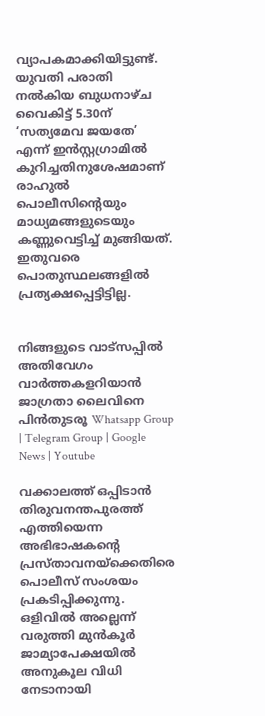വ്യാപകമാക്കിയിട്ടുണ്ട്. യുവതി പരാതി നൽകിയ ബുധനാഴ്ച വൈകിട്ട് 5.30ന് ‘സത്യമേവ ജയതേ’ എന്ന് ഇൻസ്റ്റഗ്രാമിൽ കുറിച്ചതിനുശേഷമാണ് രാഹുൽ പൊലീസിന്റെയും മാധ്യമങ്ങളുടെയും കണ്ണുവെട്ടിച്ച് മുങ്ങിയത്. ഇതുവരെ പൊതുസ്ഥലങ്ങളിൽ പ്രത്യക്ഷപ്പെട്ടിട്ടില്ല.


നിങ്ങളുടെ വാട്സപ്പിൽ അതിവേഗം വാർത്തകളറിയാൻ ജാഗ്രതാ ലൈവിനെ പിൻതുടരൂ Whatsapp Group | Telegram Group | Google News | Youtube

വക്കാലത്ത് ഒപ്പിടാൻ തിരുവനന്തപുരത്ത് എത്തിയെന്ന അഭിഭാഷകന്റെ പ്രസ്താവനയ്‌ക്കെതിരെ പൊലീസ് സംശയം പ്രകടിപ്പിക്കുന്നു. ഒളിവിൽ അല്ലെന്ന് വരുത്തി മുൻകൂർ ജാമ്യാപേക്ഷയിൽ അനുകൂല വിധി നേടാനായി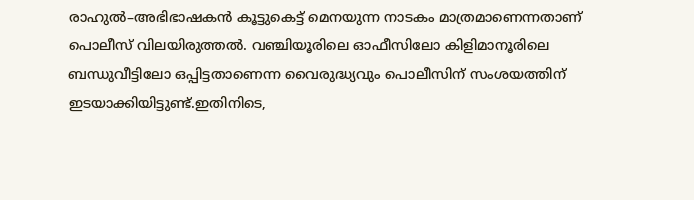രാഹുൽ–അഭിഭാഷകൻ കൂട്ടുകെട്ട് മെനയുന്ന നാടകം മാത്രമാണെന്നതാണ് പൊലീസ് വിലയിരുത്തൽ. വഞ്ചിയൂരിലെ ഓഫീസിലോ കിളിമാനൂരിലെ ബന്ധുവീട്ടിലോ ഒപ്പിട്ടതാണെന്ന വൈരുദ്ധ്യവും പൊലീസിന് സംശയത്തിന് ഇടയാക്കിയിട്ടുണ്ട്.ഇതിനിടെ,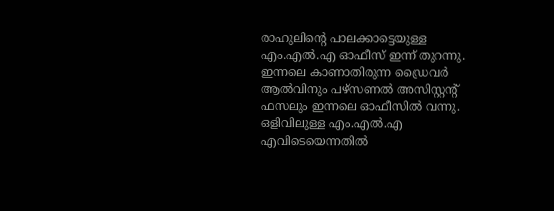രാഹുലിന്റെ പാലക്കാട്ടെയുള്ള എം.എൽ.എ ഓഫീസ് ഇന്ന് തുറന്നു. ഇന്നലെ കാണാതിരുന്ന ഡ്രൈവർ ആൽവിനും പഴ്‌സണൽ അസിസ്റ്റന്റ് ഫസലും ഇന്നലെ ഓഫീസിൽ വന്നു. ഒളിവിലുള്ള എം.എൽ.എ എവിടെയെന്നതിൽ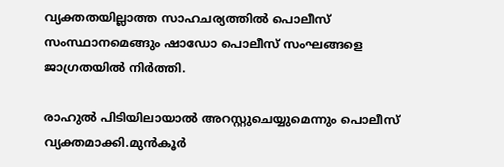വ്യക്തതയില്ലാത്ത സാഹചര്യത്തിൽ പൊലീസ് സംസ്ഥാനമെങ്ങും ഷാഡോ പൊലീസ് സംഘങ്ങളെ ജാഗ്രതയിൽ നിർത്തി.

രാഹുൽ പിടിയിലായാൽ അറസ്റ്റുചെയ്യുമെന്നും പൊലീസ് വ്യക്തമാക്കി.മുൻകൂർ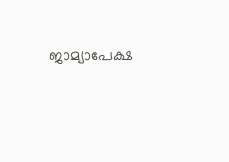ജാമ്യാപേക്ഷ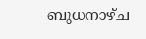ബുധനാഴ്ച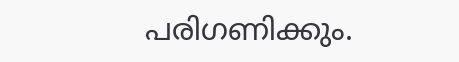പരിഗണിക്കും.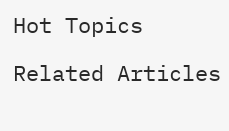Hot Topics

Related Articles